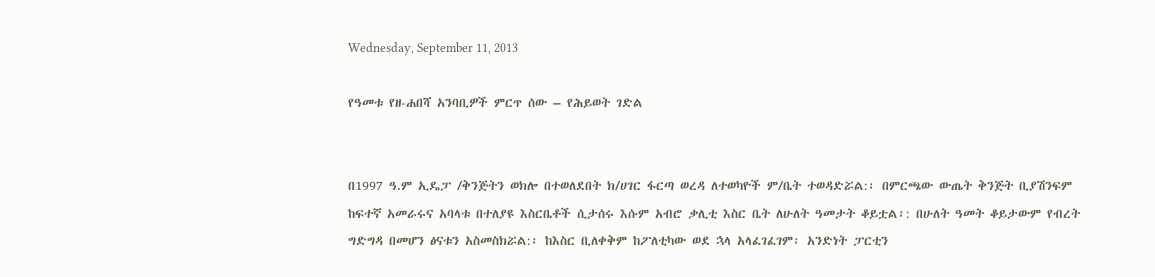Wednesday, September 11, 2013

የዓመቱ የዘ-ሐበሻ አንባቢዎች ምርጥ ሰው – የሕይወት ገድል


በ1997 ዓ.ም ኢዴፓ /ቅንጅትን ወክሎ በተወለደበት ክ/ሀገር ፋርጣ ወረዳ ለተወካዮች ም/ቤት ተወዳድሯል:፡ በምርጫው ውጤት ቅንጅት ቢያሽንፍም ከፍተኛ አመራሩና አባላቱ በተለያዩ እስርቤቶች ሲታሰሩ እሱም አብሮ ቃሊቲ እስር ቤት ለሁለት ዓመታት ቆይቷል፡: በሁለት ዓመት ቆይታውም የብረት ግድግዳ በመሆን ፅናቱን አስመስክሯል:፡ ከእስር ቢለቀቅም ከፖለቲካው ወደ ኋላ አላፈገፈገም፡ አንድነት ፓርቲን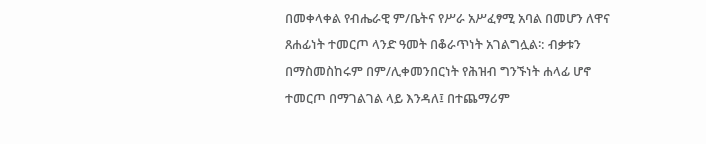በመቀላቀል የብሔራዊ ም/ቤትና የሥራ አሥፈፃሚ አባል በመሆን ለዋና ጸሐፊነት ተመርጦ ላንድ ዓመት በቆራጥነት አገልግሏል፡: ብቃቱን በማስመስከሩም በም/ሊቀመንበርነት የሕዝብ ግንኙነት ሐላፊ ሆኖ ተመርጦ በማገልገል ላይ እንዳለ፤ በተጨማሪም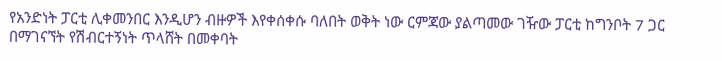የአንድነት ፓርቲ ሊቀመንበር እንዲሆን ብዙዎች እየቀሰቀሱ ባለበት ወቅት ነው ርምጃው ያልጣመው ገዥው ፓርቲ ከግንቦት 7 ጋር በማገናኘት የሽብርተኝነት ጥላሸት በመቀባት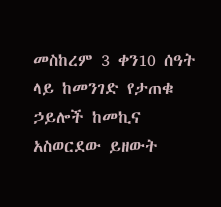መስከረም 3 ቀን10 ሰዓት ላይ ከመንገድ የታጠቁ ኃይሎች ከመኪና አስወርደው ይዘውት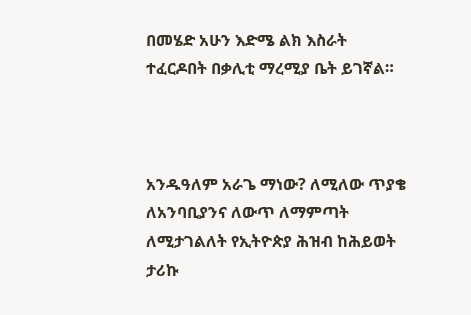በመሄድ አሁን እድሜ ልክ እስራት ተፈርዶበት በቃሊቲ ማረሚያ ቤት ይገኛል።



አንዱዓለም አራጌ ማነው? ለሚለው ጥያቄ ለአንባቢያንና ለውጥ ለማምጣት ለሚታገልለት የኢትዮጵያ ሕዝብ ከሕይወት ታሪኩ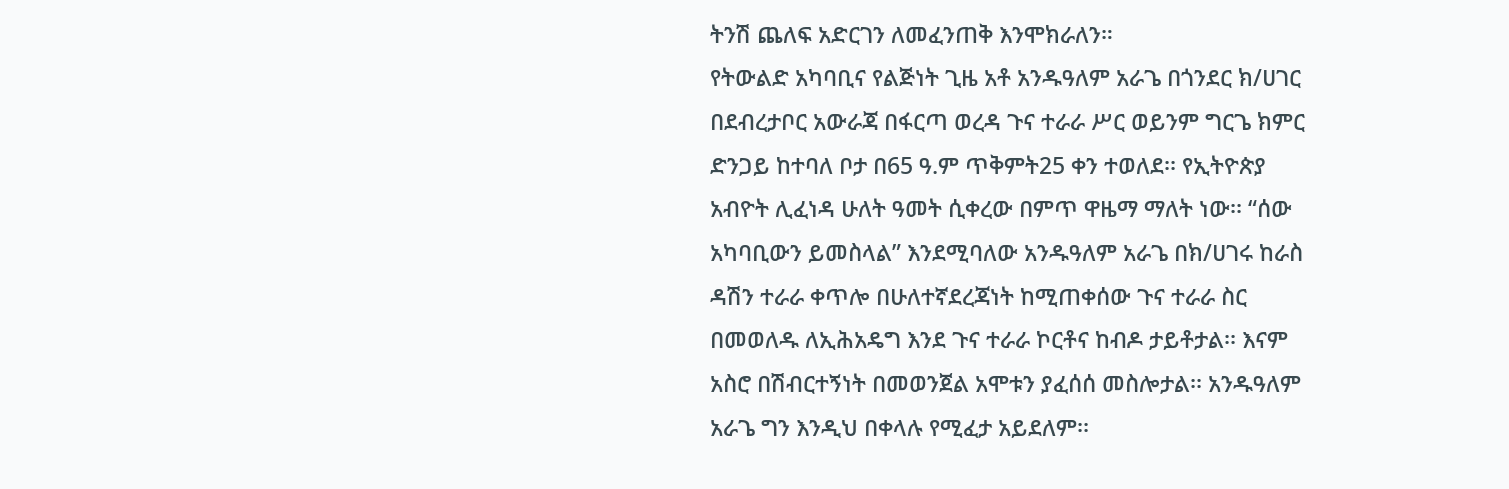ትንሽ ጨለፍ አድርገን ለመፈንጠቅ እንሞክራለን።
የትውልድ አካባቢና የልጅነት ጊዜ አቶ አንዱዓለም አራጌ በጎንደር ክ/ሀገር በደብረታቦር አውራጃ በፋርጣ ወረዳ ጉና ተራራ ሥር ወይንም ግርጌ ክምር ድንጋይ ከተባለ ቦታ በ65 ዓ.ም ጥቅምት25 ቀን ተወለደ፡፡ የኢትዮጵያ አብዮት ሊፈነዳ ሁለት ዓመት ሲቀረው በምጥ ዋዜማ ማለት ነው፡፡ “ሰው አካባቢውን ይመስላል” እንደሚባለው አንዱዓለም አራጌ በክ/ሀገሩ ከራስ ዳሽን ተራራ ቀጥሎ በሁለተኛደረጃነት ከሚጠቀሰው ጉና ተራራ ስር በመወለዱ ለኢሕአዴግ እንደ ጉና ተራራ ኮርቶና ከብዶ ታይቶታል፡፡ እናም አስሮ በሽብርተኝነት በመወንጀል አሞቱን ያፈሰሰ መስሎታል፡፡ አንዱዓለም አራጌ ግን እንዲህ በቀላሉ የሚፈታ አይደለም፡፡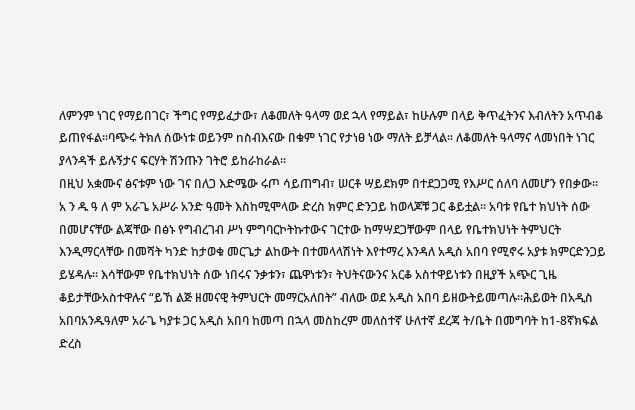ለምንም ነገር የማይበገር፣ ችግር የማይፈታው፣ ለቆመለት ዓላማ ወደ ኋላ የማይል፣ ከሁሉም በላይ ቅጥፈትንና እብለትን አጥብቆ ይጠየፋል፡፡ባጭሩ ትክለ ሰውነቱ ወይንም nስብእናው በቁም ነገር የታነፀ ነው ማለት ይቻላል፡፡ ለቆመለት ዓላማና ላመነበት ነገር ያላንዳች ይሉኝታና ፍርሃት ሽንጡን ገትሮ ይከራከራል፡፡
በዚህ አቋሙና ፅናቱም ነው ገና በለጋ እድሜው ሩጦ ሳይጠግብ፣ ሠርቶ ሣይደክም በተደጋጋሚ የእሥር ሰለባ ለመሆን የበቃው፡፡
አ ን ዱ ዓ ለ ም አራጌ አሥራ አንድ ዓመት እስከሚሞላው ድረስ ክምር ድንጋይ ከወላጆቹ ጋር ቆይቷል፡፡ አባቱ የቤተ ክህነት ሰው በመሆናቸው ልጃቸው በፅኑ የግብረገብ ሥነ ምግባርኮትኩተውና ገርተው ከማሣደጋቸውም በላይ የቤተክህነት ትምህርት እንዲማርላቸው በመሻት ካንድ ከታወቁ መርጌታ ልከውት በተመላላሽነት እየተማረ እንዳለ አዲስ አበባ የሚኖሩ አያቱ ክምርድንጋይ ይሄዳሉ፡፡ እሳቸውም የቤተክህነት ሰው ነበሩና ንቃቱን፣ ጨዋነቱን፣ ትህትናውንና አርቆ አስተዋይነቱን በዚያች አጭር ጊዜ ቆይታቸውአስተዋሉና “ይኸ ልጅ ዘመናዊ ትምህርት መማርአለበት” ብለው ወደ አዲስ አበባ ይዘውትይመጣሉ፡፡ሕይወት በአዲስ አበባአንዱዓለም አራጌ ካያቱ ጋር አዲስ አበባ ከመጣ በኋላ መስከረም መለስተኛ ሁለተኛ ደረጃ ት/ቤት በመግባት ከ1-8ኛክፍል ድረስ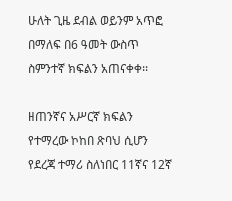ሁለት ጊዜ ደብል ወይንም አጥፎ በማለፍ በ6 ዓመት ውስጥ ስምንተኛ ክፍልን አጠናቀቀ፡፡

ዘጠንኛና አሥርኛ ክፍልን የተማረው ኮከበ ጽባህ ሲሆን የደረጃ ተማሪ ስለነበር 11ኛና 12ኛ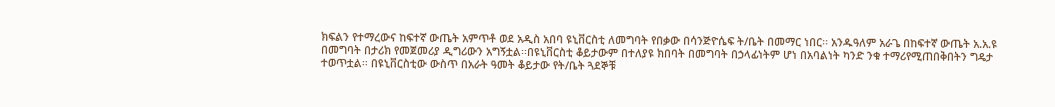ክፍልን የተማረውና ከፍተኛ ውጤት አምጥቶ ወደ አዲስ አበባ ዩኒቨርስቲ ለመግባት የበቃው በሳንጅዮሴፍ ት/ቤት በመማር ነበር፡፡ አንዱዓለም አራጌ በከፍተኛ ውጤት አ.አ.ዩ በመግባት በታሪክ የመጀመሪያ ዲግሪውን አግኝቷል፡፡በዩኒቨርስቲ ቆይታውም በተለያዩ ክበባት በመግባት በኃላፊነትም ሆነ በአባልነት ካንድ ንቁ ተማሪየሚጠበቅበትን ግዴታ ተወጥቷል፡፡ በዩኒቨርስቲው ውስጥ በአራት ዓመት ቆይታው የት/ቤት ጓደኞቹ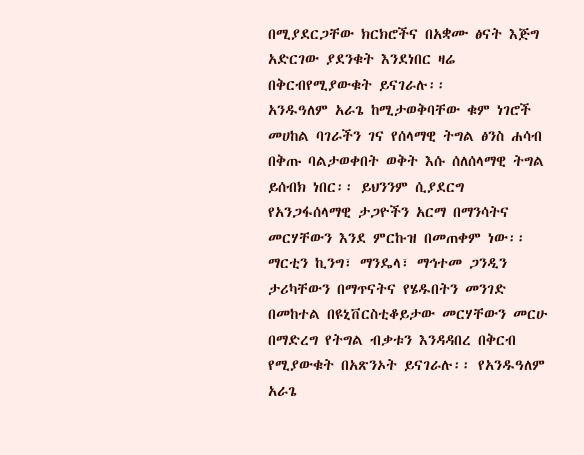በሚያደርጋቸው ክርክሮችና በአቋሙ ፅናት እጅግ አድርገው ያደንቁት እንደነበር ዛሬ በቅርብየሚያውቁት ይናገራሉ፡፡
አንዱዓለም አራጌ ከሚታወቅባቸው ቁም ነገሮች መሀከል ባገራችን ገና የሰላማዊ ትግል ፅንስ ሐሳብ በቅጡ ባልታወቀበት ወቅት እሱ ሰለሰላማዊ ትግል ይሰብክ ነበር፡፡ ይህንንም ሲያደርግ የአንጋፋሰላማዊ ታጋዮችን አርማ በማንሳትና መርሃቸውን እንደ ምርኩዝ በመጠቀም ነው፡፡ ማርቲን ኪንግ፣ ማንዴላ፣ ማኅተመ ጋንዲን ታሪካቸውን በማጥናትና የሄዱበትን መንገድ በመከተል በዩኒቨርስቲቆይታው መርሃቸውን መርሁ በማድረግ የትግል ብቃቱን እንዳዳበረ በቅርብ የሚያውቁት በአጽንኦት ይናገራሉ፡፡ የአንዱዓለም አራጌ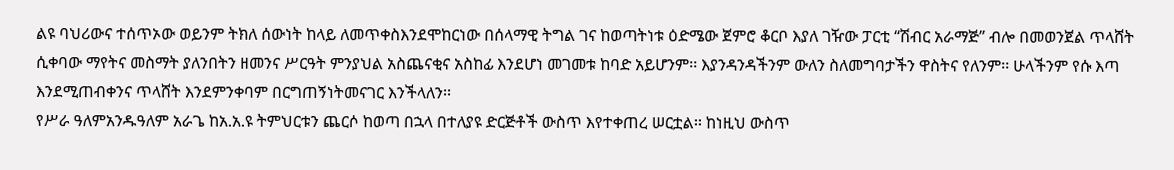ልዩ ባህሪውና ተሰጥኦው ወይንም ትክለ ሰውነት ከላይ ለመጥቀስእንደሞከርነው በሰላማዊ ትግል ገና ከወጣትነቱ ዕድሜው ጀምሮ ቆርቦ እያለ ገዥው ፓርቲ “ሽብር አራማጅ” ብሎ በመወንጀል ጥላሸት ሲቀባው ማየትና መስማት ያለንበትን ዘመንና ሥርዓት ምንያህል አስጨናቂና አስከፊ እንደሆነ መገመቱ ከባድ አይሆንም፡፡ እያንዳንዳችንም ውለን ስለመግባታችን ዋስትና የለንም፡፡ ሁላችንም የሱ እጣ እንደሚጠብቀንና ጥላሸት እንደምንቀባም በርግጠኝነትመናገር እንችላለን፡፡
የሥራ ዓለምአንዱዓለም አራጌ ከአ.አ.ዩ ትምህርቱን ጨርሶ ከወጣ በኋላ በተለያዩ ድርጅቶች ውስጥ እየተቀጠረ ሠርቷል፡፡ ከነዚህ ውስጥ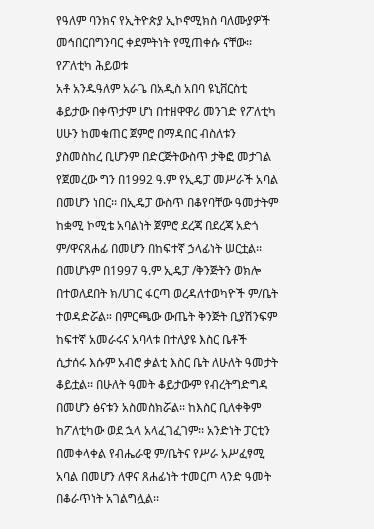የዓለም ባንክና የኢትዮጵያ ኢኮኖሚክስ ባለሙያዎች መኅበርበግንባር ቀደምትነት የሚጠቀሱ ናቸው፡፡
የፖለቲካ ሕይወቱ
አቶ አንዱዓለም አራጌ በአዲስ አበባ ዩኒቨርስቲ ቆይታው በቀጥታም ሆነ በተዘዋዋሪ መንገድ የፖለቲካ ሀሁን ከመቁጠር ጀምሮ በማዳበር ብስለቱን ያስመስከረ ቢሆንም በድርጅትውስጥ ታቅፎ መታገል የጀመረው ግን በ1992 ዓ.ም የኢዴፓ መሥራች አባል በመሆን ነበር፡፡ በኢዴፓ ውስጥ በቆየባቸው ዓመታትም ከቋሚ ኮሚቴ አባልነት ጀምሮ ደረጃ በደረጃ አድጎ ም/ዋናጸሐፊ በመሆን በከፍተኛ ኃላፊነት ሠርቷል፡፡ በመሆኑም በ1997 ዓ.ም ኢዴፓ /ቅንጅትን ወክሎ በተወለደበት ክ/ሀገር ፋርጣ ወረዳለተወካዮች ም/ቤት ተወዳድሯል። በምርጫው ውጤት ቅንጅት ቢያሽንፍም ከፍተኛ አመራሩና አባላቱ በተለያዩ እስር ቤቶች ሲታሰሩ እሱም አብሮ ቃልቲ እስር ቤት ለሁለት ዓመታት ቆይቷል፡፡ በሁለት ዓመት ቆይታውም የብረትግድግዳ በመሆን ፅናቱን አስመስክሯል፡፡ ከእስር ቢለቀቅም ከፖለቲካው ወደ ኋላ አላፈገፈገም፡፡ አንድነት ፓርቲን በመቀላቀል የብሔራዊ ም/ቤትና የሥራ አሥፈፃሚ አባል በመሆን ለዋና ጸሐፊነት ተመርጦ ላንድ ዓመት በቆራጥነት አገልግሏል፡፡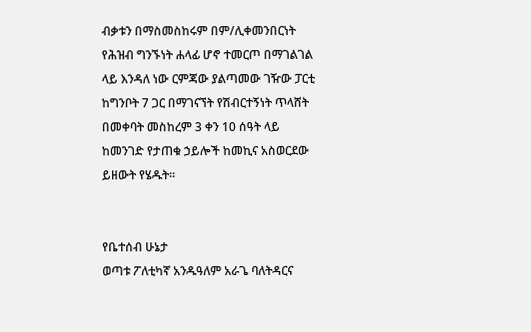ብቃቱን በማስመስከሩም በም/ሊቀመንበርነት የሕዝብ ግንኙነት ሐላፊ ሆኖ ተመርጦ በማገልገል ላይ እንዳለ ነው ርምጃው ያልጣመው ገዥው ፓርቲ ከግንቦት 7 ጋር በማገናኘት የሽብርተኝነት ጥላሸት በመቀባት መስከረም 3 ቀን 10 ሰዓት ላይ ከመንገድ የታጠቁ ኃይሎች ከመኪና አስወርደው ይዘውት የሄዱት፡፡


የቤተሰብ ሁኔታ
ወጣቱ ፖለቲካኛ አንዱዓለም አራጌ ባለትዳርና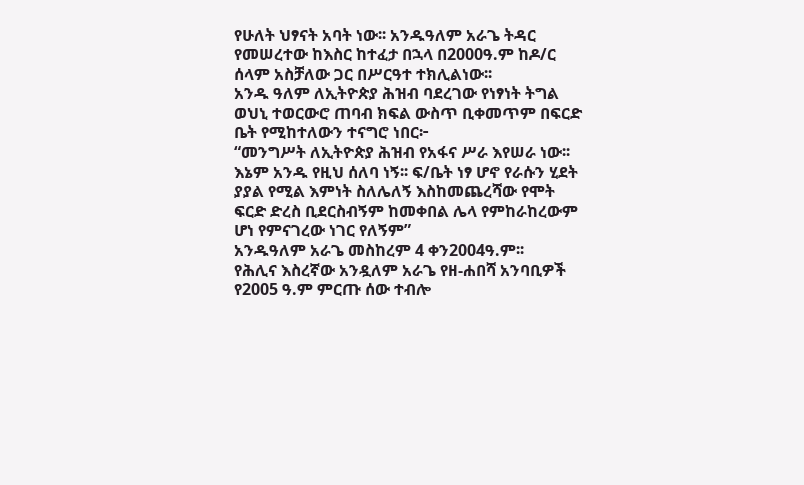የሁለት ህፃናት አባት ነው፡፡ አንዱዓለም አራጌ ትዳር የመሠረተው ከእስር ከተፈታ በኋላ በ2000ዓ.ም ከዶ/ር ሰላም አስቻለው ጋር በሥርዓተ ተክሊልነው፡፡
አንዱ ዓለም ለኢትዮጵያ ሕዝብ ባደረገው የነፃነት ትግል ወህኒ ተወርውሮ ጠባብ ክፍል ውስጥ ቢቀመጥም በፍርድ ቤት የሚከተለውን ተናግሮ ነበር፦
“መንግሥት ለኢትዮጵያ ሕዝብ የአፋና ሥራ እየሠራ ነው፡፡ እኔም አንዱ የዚህ ሰለባ ነኝ፡፡ ፍ/ቤት ነፃ ሆኖ የራሱን ሂደት ያያል የሚል እምነት ስለሌለኝ እስከመጨረሻው የሞት ፍርድ ድረስ ቢደርስብኝም ከመቀበል ሌላ የምከራከረውም ሆነ የምናገረው ነገር የለኝም”
አንዱዓለም አራጌ መስከረም 4 ቀን2004ዓ.ም፡፡
የሕሊና እስረኛው አንዷለም አራጌ የዘ-ሐበሻ አንባቢዎች የ2005 ዓ.ም ምርጡ ሰው ተብሎ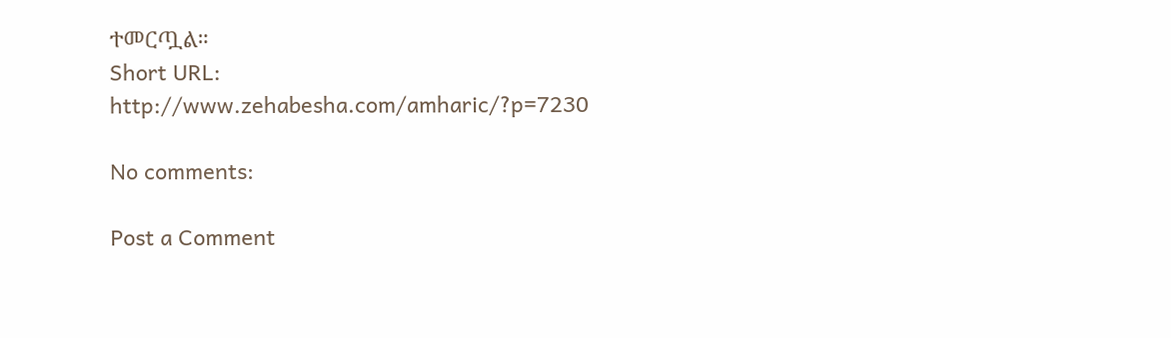ተመርጧል።
Short URL: http://www.zehabesha.com/amharic/?p=7230

No comments:

Post a Comment